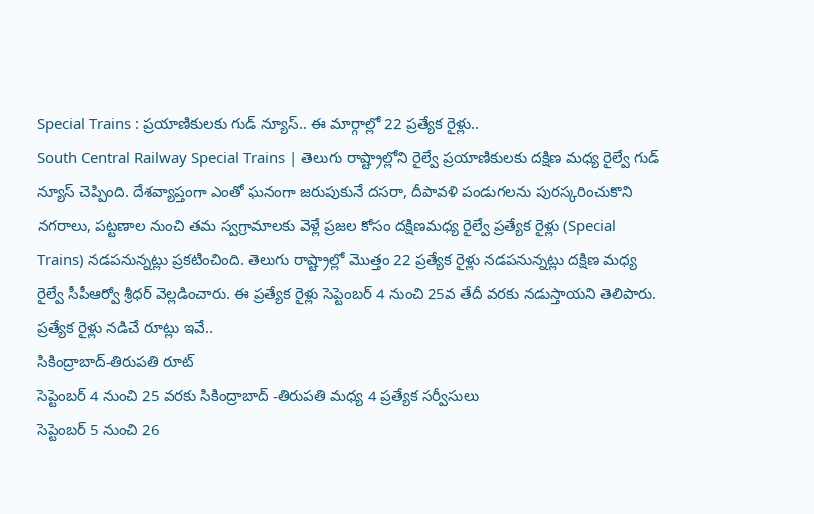Special Trains : ప్రయాణికులకు గుడ్ న్యూస్.. ఈ మార్గాల్లో 22 ప్రత్యేక రైళ్లు..
South Central Railway Special Trains | తెలుగు రాష్ట్రాల్లోని రైల్వే ప్రయాణికులకు దక్షిణ మధ్య రైల్వే గుడ్ న్యూస్ చెప్పింది. దేశవ్యాప్తంగా ఎంతో ఘనంగా జరుపుకునే దసరా, దీపావళి పండుగలను పురస్కరించుకొని నగరాలు, పట్టణాల నుంచి తమ స్వగ్రామాలకు వెళ్లే ప్రజల కోసం దక్షిణమధ్య రైల్వే ప్రత్యేక రైళ్లు (Special Trains) నడపనున్నట్లు ప్రకటించింది. తెలుగు రాష్ట్రాల్లో మొత్తం 22 ప్రత్యేక రైళ్లు నడపనున్నట్లు దక్షిణ మధ్య రైల్వే సీపీఆర్వో శ్రీధర్ వెల్లడించారు. ఈ ప్రత్యేక రైళ్లు సెప్టెంబర్ 4 నుంచి 25వ తేదీ వరకు నడుస్తాయని తెలిపారు.
ప్రత్యేక రైళ్లు నడిచే రూట్లు ఇవే..
సికింద్రాబాద్-తిరుపతి రూట్
సెప్టెంబర్ 4 నుంచి 25 వరకు సికింద్రాబాద్ -తిరుపతి మధ్య 4 ప్రత్యేక సర్వీసులు
సెప్టెంబర్ 5 నుంచి 26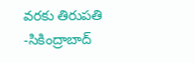వరకు తిరుపతి -సికింద్రాబాద్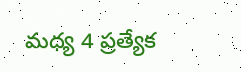మధ్య 4 ప్రత్యేక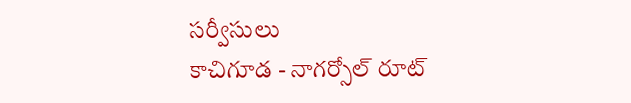సర్వీసులు
కాచిగూడ - నాగర్సోల్ రూట్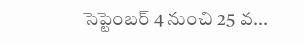సెప్టెంబర్ 4 నుంచి 25 వ...